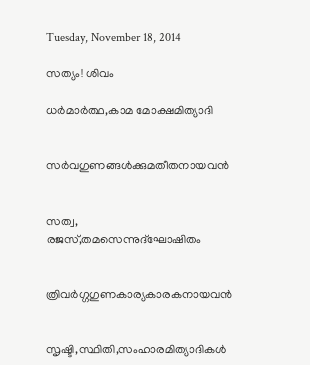Tuesday, November 18, 2014

സത്യം! ശിവം

ധർമാർത്ഥ,കാമ മോക്ഷമിത്യാദി


സർവഗുണങ്ങൾക്കുമതീതനായവൻ


സത്വ, രജസ്,തമസെന്നുദ്ഘോഷിതം


ത്രിവർഗ്ഗഗുണകാര്യകാരകനായവൻ


സൃഷ്ടി,സ്ഥിതി,സംഹാരമിത്യാദികൾ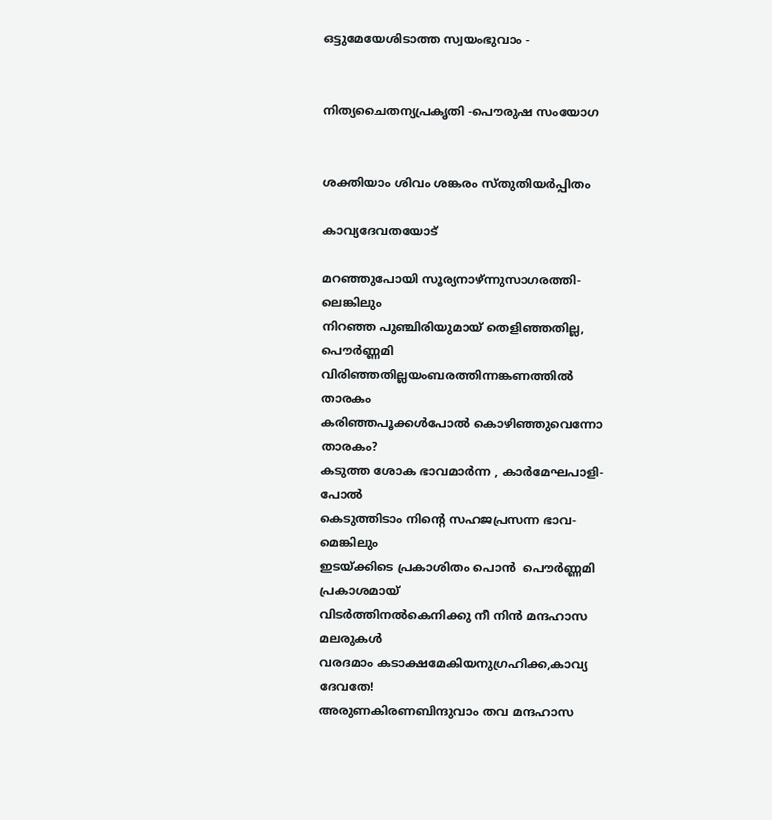ഒട്ടുമേയേശിടാത്ത സ്വയംഭുവാം -


നിത്യചൈതന്യപ്രകൃതി -പൌരുഷ സംയോഗ


ശക്തിയാം ശിവം ശങ്കരം സ്തുതിയർപ്പിതം

കാവ്യദേവതയോട്

മറഞ്ഞുപോയി സൂര്യനാഴ്ന്നുസാഗരത്തി-
ലെങ്കിലും
നിറഞ്ഞ പുഞ്ചിരിയുമായ് തെളിഞ്ഞതില്ല,
പൌർണ്ണമി
വിരിഞ്ഞതില്ലയംബരത്തിന്നങ്കണത്തിൽ
താരകം
കരിഞ്ഞപൂക്കൾപോൽ കൊഴിഞ്ഞുവെന്നോ
താരകം?
കടുത്ത ശോക ഭാവമാർന്ന , കാർമേഘപാളി-
പോൽ
കെടുത്തിടാം നിന്റെ സഹജപ്രസന്ന ഭാവ-
മെങ്കിലും
ഇടയ്ക്കിടെ പ്രകാശിതം പൊൻ  പൌർണ്ണമി
പ്രകാശമായ്
വിടർത്തിനൽകെനിക്കു നീ നിൻ മന്ദഹാസ
മലരുകൾ
വരദമാം കടാക്ഷമേകിയനുഗ്രഹിക്ക,കാവ്യ
ദേവതേ!
അരുണകിരണബിന്ദുവാം തവ മന്ദഹാസ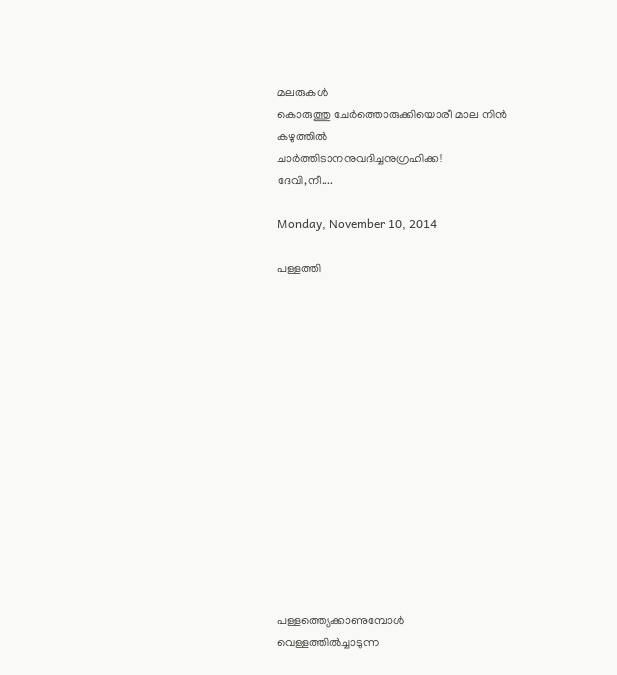മലരുകൾ
കൊരുത്തു ചേർത്തൊരുക്കിയൊരീ മാല നിൻ
കഴുത്തിൽ
ചാർത്തിടാനനുവദിച്ചനുഗ്രഹിക്ക!
ദേവി,നീ....

Monday, November 10, 2014

പള്ളത്തി















പള്ളത്ത്യെക്കാണുമ്പോൾ
വെള്ളത്തിൽച്ചാടുന്ന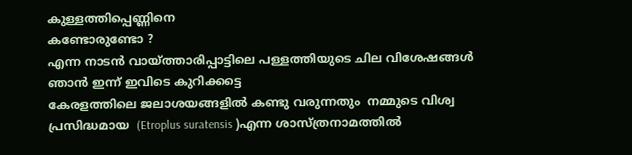കുള്ളത്തിപ്പെണ്ണിനെ
കണ്ടോരുണ്ടോ ?
എന്ന നാടൻ വായ്ത്താരിപ്പാട്ടിലെ പള്ളത്തിയുടെ ചില വിശേഷങ്ങൾ ഞാൻ ഇന്ന് ഇവിടെ കുറിക്കട്ടെ
കേരളത്തിലെ ജലാശയങ്ങളിൽ കണ്ടു വരുന്നതും  നമ്മുടെ വിശ്വ പ്രസിദ്ധമായ  (Etroplus suratensis )എന്ന ശാസ്ത്രനാമത്തില്‍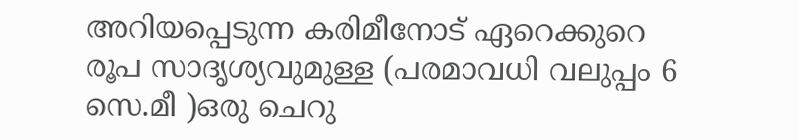അറിയപ്പെടുന്ന കരിമീനോട് ഏറെക്കുറെ രൂപ സാദൃശ്യവുമുള്ള (പരമാവധി വലുപ്പം 6 സെ.മീ )ഒരു ചെറു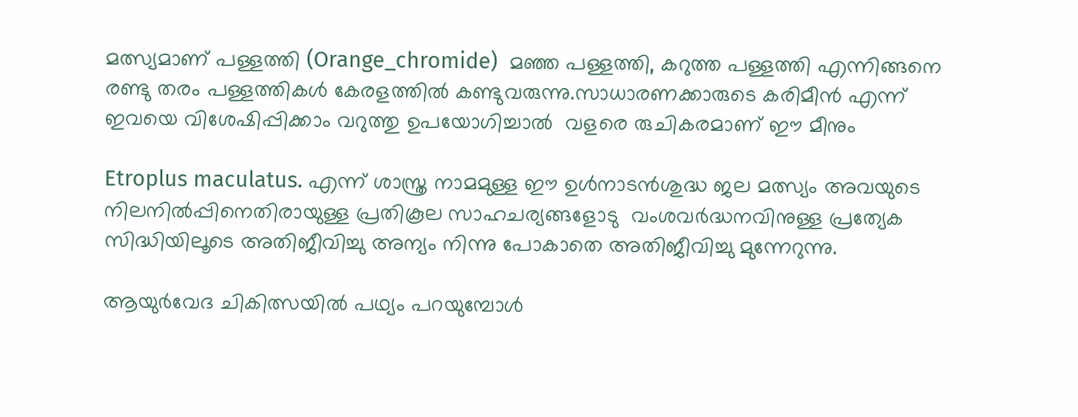മത്സ്യമാണ് പള്ളത്തി (Orange_chromide)  മഞ്ഞ പള്ളത്തി, കറുത്ത പള്ളത്തി എന്നിങ്ങനെ രണ്ടു തരം പള്ളത്തികൾ കേരളത്തിൽ കണ്ടുവരുന്നു.സാധാരണക്കാരുടെ കരിമീൻ എന്ന് ഇവയെ വിശേഷിപ്പിക്കാം വറുത്തു ഉപയോഗിച്ചാൽ  വളരെ രുചികരമാണ് ഈ മീനും

Etroplus maculatus. എന്ന് ശാസ്ത്ര നാമമുള്ള ഈ ഉൾനാടൻശുദ്ധ ജല മത്സ്യം അവയുടെ നിലനിൽപ്പിനെതിരായുള്ള പ്രതികൂല സാഹചര്യങ്ങളോടു  വംശവർദ്ധനവിനുള്ള പ്രത്യേക സിദ്ധിയിലൂടെ അതിജീവിച്ചു അന്യം നിന്നു പോകാതെ അതിജീവിച്ചു മുന്നേറുന്നു.

ആയുർവേദ ചികിത്സയിൽ പഥ്യം പറയുമ്പോൾ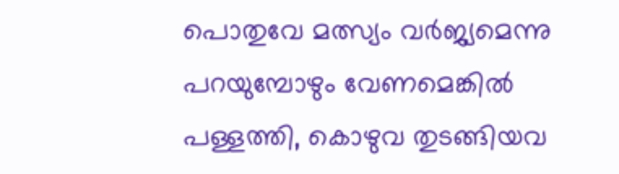പൊതുവേ മത്സ്യം വർജ്യമെന്നു പറയുമ്പോഴും വേണമെങ്കിൽ പള്ളത്തി, കൊഴുവ തുടങ്ങിയവ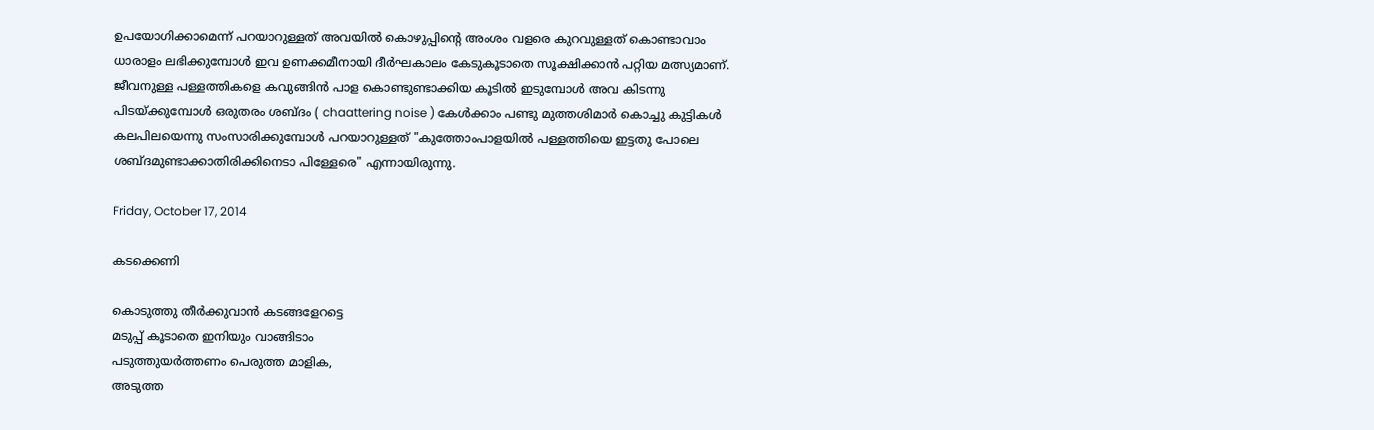ഉപയോഗിക്കാമെന്ന് പറയാറുള്ളത് അവയിൽ കൊഴുപ്പിന്റെ അംശം വളരെ കുറവുള്ളത് കൊണ്ടാവാം
ധാരാളം ലഭിക്കുമ്പോൾ ഇവ ഉണക്കമീനായി ദീർഘകാലം കേടുകൂടാതെ സൂക്ഷിക്കാൻ പറ്റിയ മത്സ്യമാണ്.
ജീവനുള്ള പള്ളത്തികളെ കവുങ്ങിൻ പാള കൊണ്ടുണ്ടാക്കിയ കൂടിൽ ഇടുമ്പോൾ അവ കിടന്നു പിടയ്ക്കുമ്പോൾ ഒരുതരം ശബ്ദം ( chaattering noise ) കേൾക്കാം പണ്ടു മുത്തശിമാർ കൊച്ചു കുട്ടികൾ കലപിലയെന്നു സംസാരിക്കുമ്പോൾ പറയാറുള്ളത് "കുത്തോംപാളയിൽ പള്ളത്തിയെ ഇട്ടതു പോലെ ശബ്ദമുണ്ടാക്കാതിരിക്കിനെടാ പിള്ളേരെ" എന്നായിരുന്നു.

Friday, October 17, 2014

കടക്കെണി

കൊടുത്തു തീർക്കുവാൻ കടങ്ങളേറട്ടെ
മടുപ്പ് കൂടാതെ ഇനിയും വാങ്ങിടാം
പടുത്തുയർത്തണം പെരുത്ത മാളിക,
അടുത്ത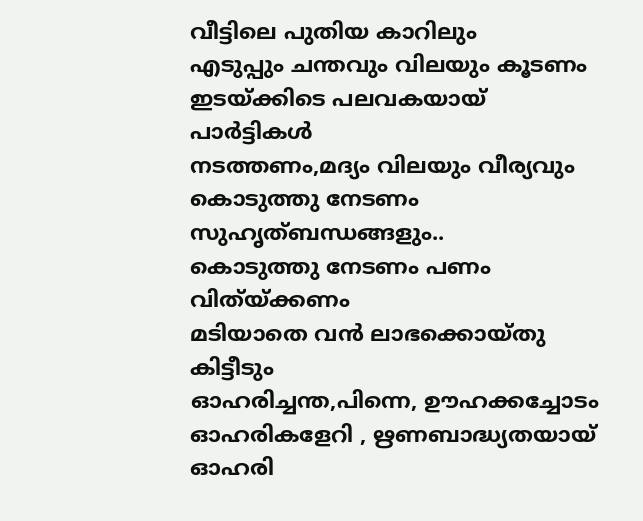വീട്ടിലെ പുതിയ കാറിലും
എടുപ്പും ചന്തവും വിലയും കൂടണം
ഇടയ്ക്കിടെ പലവകയായ് പാർട്ടികൾ
നടത്തണം,മദ്യം വിലയും വീര്യവും
കൊടുത്തു നേടണം സുഹൃത്ബന്ധങ്ങളും..
കൊടുത്തു നേടണം പണം വിത്യ്ക്കണം
മടിയാതെ വൻ ലാഭക്കൊയ്തു കിട്ടീടും
ഓഹരിച്ചന്ത,പിന്നെ, ഊഹക്കച്ചോടം
ഓഹരികളേറി , ഋണബാദ്ധ്യതയായ്
ഓഹരി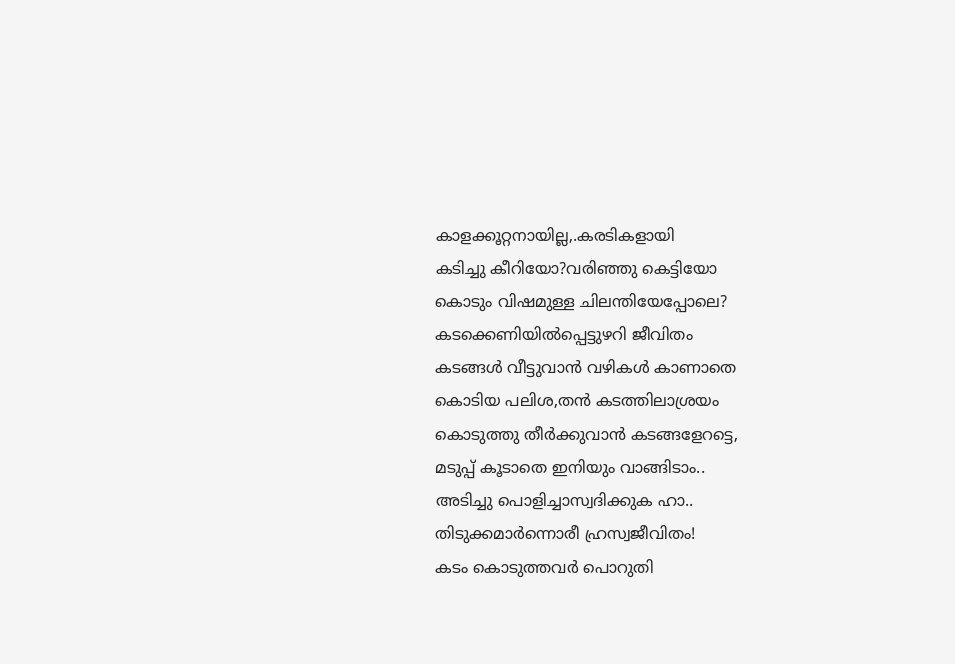കാളക്കൂറ്റനായില്ല,.കരടികളായി
കടിച്ചു കീറിയോ?വരിഞ്ഞു കെട്ടിയോ
കൊടും വിഷമുള്ള ചിലന്തിയേപ്പോലെ?
കടക്കെണിയിൽപ്പെട്ടുഴറി ജീവിതം
കടങ്ങൾ വീട്ടുവാൻ വഴികൾ കാണാതെ
കൊടിയ പലിശ,തൻ കടത്തിലാശ്രയം
കൊടുത്തു തീർക്കുവാൻ കടങ്ങളേറട്ടെ,
മടുപ്പ് കൂടാതെ ഇനിയും വാങ്ങിടാം..
അടിച്ചു പൊളിച്ചാസ്വദിക്കുക ഹാ..
തിടുക്കമാർന്നൊരീ ഹ്രസ്വജീവിതം!
കടം കൊടുത്തവർ പൊറുതി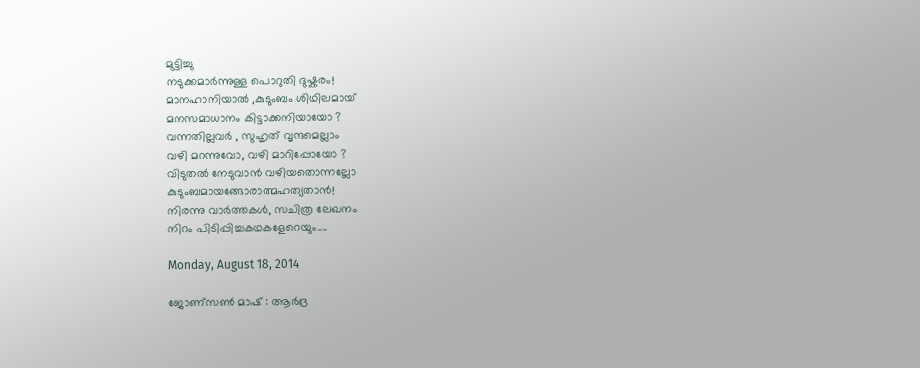മുട്ടിച്ചു
നടുക്കമാർന്നുള്ള പൊറുതി ദുഷ്കരം!
മാനഹാനിയാൽ ,കുടുംബം ശിഥിലമായ്
മനസമാധാനം കിട്ടാക്കനിയായോ ?
വന്നതില്ലവർ , സുഹൃത് വൃന്ദമെല്ലാം
വഴി മറന്നുവോ, വഴി മാറിപ്പോയോ ?
വിടുതൽ നേടുവാൻ വഴിയതൊന്നല്ലോ
കുടുംബമായങ്ങോരാത്മഹത്യതാൻ!
നിരന്നു വാർത്തകൾ, സചിത്ര ലേഖനം
നിറം പിടിപ്പിച്ചകഥകളേറെയും....

Monday, August 18, 2014

ജോണ്സണ്‍ മാഷ്‌ : ആർദ്ര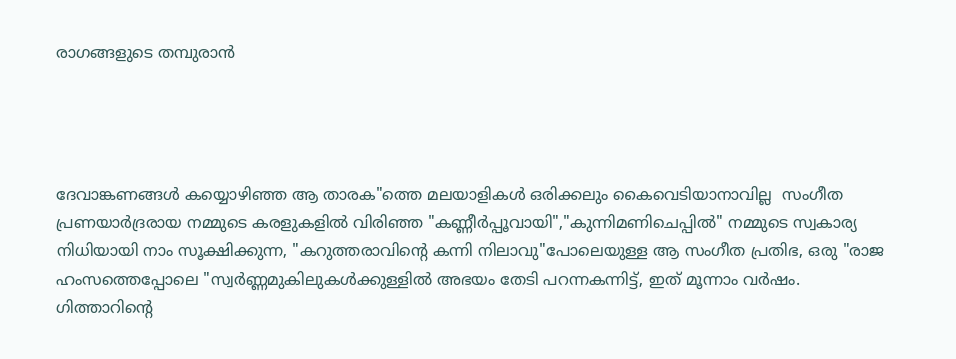രാഗങ്ങളുടെ തമ്പുരാൻ




ദേവാങ്കണങ്ങൾ കയ്യൊഴിഞ്ഞ ആ താരക"ത്തെ മലയാളികൾ ഒരിക്കലും കൈവെടിയാനാവില്ല  സംഗീത പ്രണയാർദ്രരായ നമ്മുടെ കരളുകളിൽ വിരിഞ്ഞ "കണ്ണീർപ്പൂവായി","കുന്നിമണിചെപ്പിൽ" നമ്മുടെ സ്വകാര്യ നിധിയായി നാം സൂക്ഷിക്കുന്ന, "കറുത്തരാവിന്റെ കന്നി നിലാവു"പോലെയുള്ള ആ സംഗീത പ്രതിഭ, ഒരു "രാജ ഹംസത്തെപ്പോലെ "സ്വർണ്ണമുകിലുകൾക്കുള്ളിൽ അഭയം തേടി പറന്നകന്നിട്ട്, ഇത് മൂന്നാം വർഷം.
ഗിത്താറിന്റെ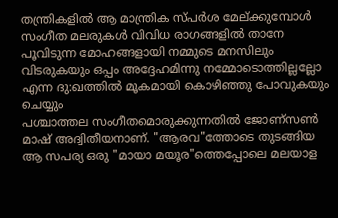തന്ത്രികളിൽ ആ മാന്ത്രിക സ്പർശ മേല്ക്കുമ്പോൾ സംഗീത മലരുകൾ വിവിധ രാഗങ്ങളിൽ താനേ പൂവിടുന്ന മോഹങ്ങളായി നമ്മുടെ മനസിലും വിടരുകയും ഒപ്പം അദ്ദേഹമിന്നു നമ്മോടൊത്തില്ലല്ലോ എന്ന ദു:ഖത്തിൽ മൂകമായി കൊഴിഞ്ഞു പോവുകയും ചെയ്യും
പശ്ചാത്തല സംഗീതമൊരുക്കുന്നതിൽ ജോണ്സണ്‍ മാഷ്‌ അദ്വിതീയനാണ്. "ആരവ"ത്തോടെ തുടങ്ങിയ ആ സപര്യ ഒരു "മായാ മയൂര"ത്തെപ്പോലെ മലയാള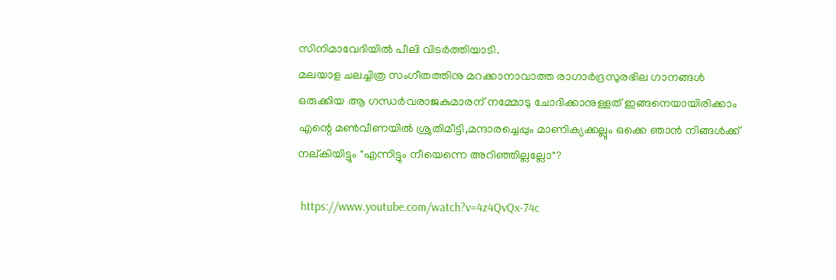സിനിമാവേദിയിൽ പീലി വിടർത്തിയാടി.
മലയാള ചലച്ചിത്ര സംഗീതത്തിനു മറക്കാനാവാത്ത രാഗാർദ്രസുരഭില ഗാനങ്ങൾ ഒരുക്കിയ ആ ഗന്ധർവരാജകുമാരന് നമ്മോടു ചോദിക്കാനുള്ളത് ഇങ്ങനെയായിരിക്കാം എന്റെ മണ്‍വീണയിൽ ശ്രുതിമീട്ടി,മന്ദാരച്ചെപ്പും മാണിക്യക്കല്ലും ഒക്കെ ഞാൻ നിങ്ങൾക്ക് നല്കിയിട്ടും "എന്നിട്ടും നീയെന്നെ അറിഞ്ഞില്ലല്ലോ"?

 https://www.youtube.com/watch?v=4z4QvQx-74c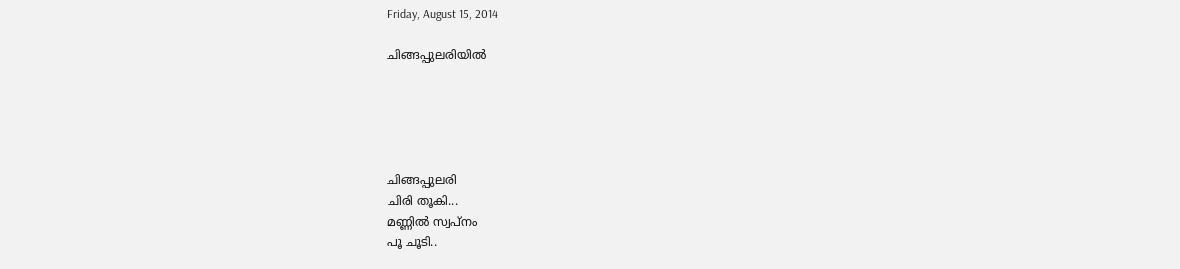Friday, August 15, 2014

ചിങ്ങപ്പുലരിയിൽ





ചിങ്ങപ്പുലരി
ചിരി തൂകി...
മണ്ണിൽ സ്വപ്നം
പൂ ചൂടി..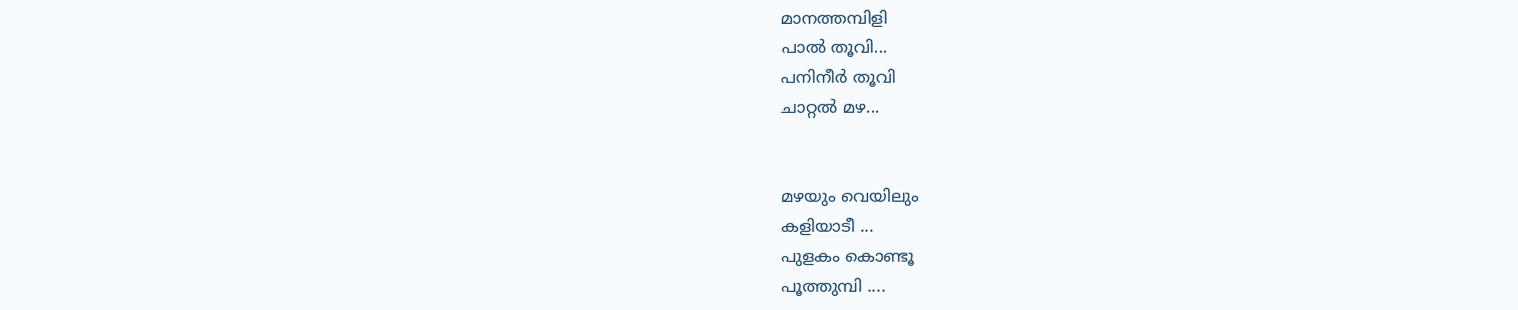മാനത്തമ്പിളി
പാൽ തൂവി...
പനിനീർ തൂവി
ചാറ്റൽ മഴ...


മഴയും വെയിലും
കളിയാടീ ...
പുളകം കൊണ്ടൂ
പൂത്തുമ്പി ....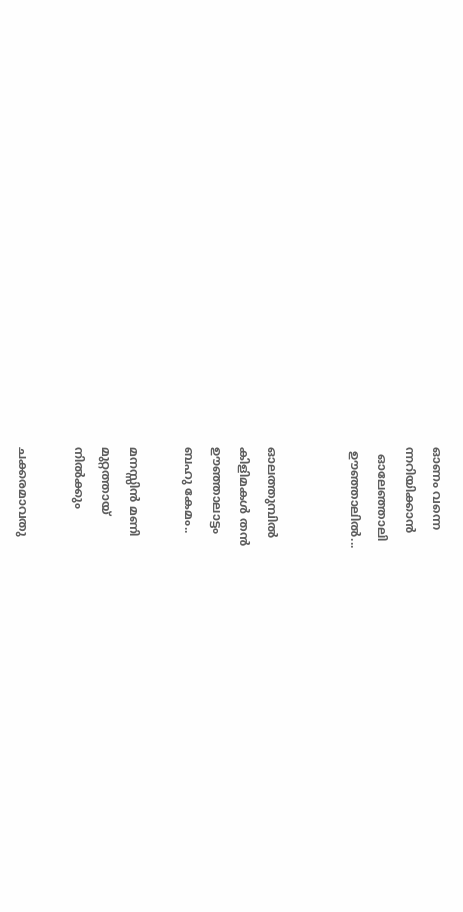ഓണം വന്നെ
ന്നറിയിക്കാൻ
  ഓലേഞ്ഞാലി
 ഊഞ്ഞാലിൽ...


ഓലത്തുമ്പിൽ
കിളിമകൾ തൻ
ഊഞ്ഞാലാട്ടം
ബഹു കേമം..

മനസ്സിൻ മണി
മുറ്റത്തായ്
നിൽക്കും

ചക്കരമാവതു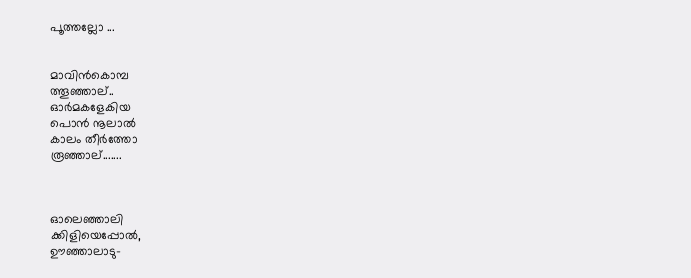പൂത്തല്ലോ ...


മാവിൻകൊമ്പ
ത്തൂഞ്ഞാല്..
ഓർമകളേകിയ
പൊൻ നൂലാൽ
കാലം തീർത്തോ
രൂഞ്ഞാല്.......



ഓലെഞ്ഞാലി
ക്കിളിയെപ്പോൽ,
ഊഞ്ഞാലാടു-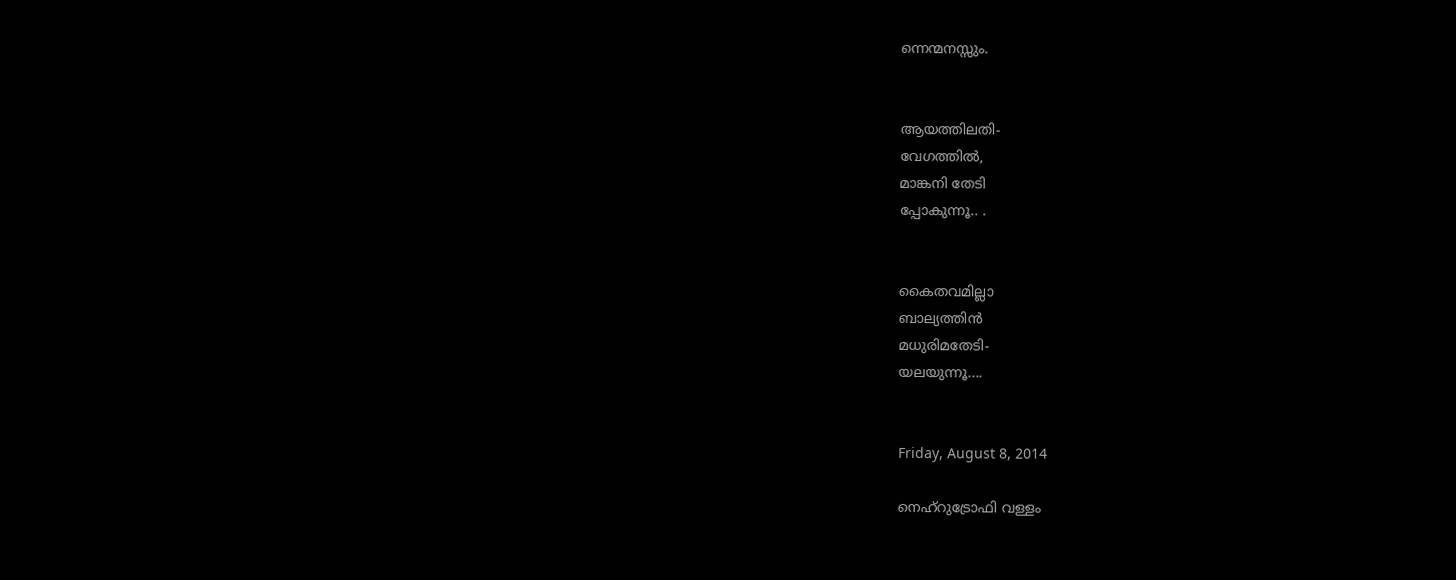ന്നെന്മനസ്സും.


ആയത്തിലതി-
വേഗത്തിൽ,
മാങ്കനി തേടി
പ്പോകുന്നൂ.. .


കൈതവമില്ലാ
ബാല്യത്തിൻ
മധുരിമതേടി-
യലയുന്നൂ....


Friday, August 8, 2014

നെഹ്റുട്രോഫി വള്ളം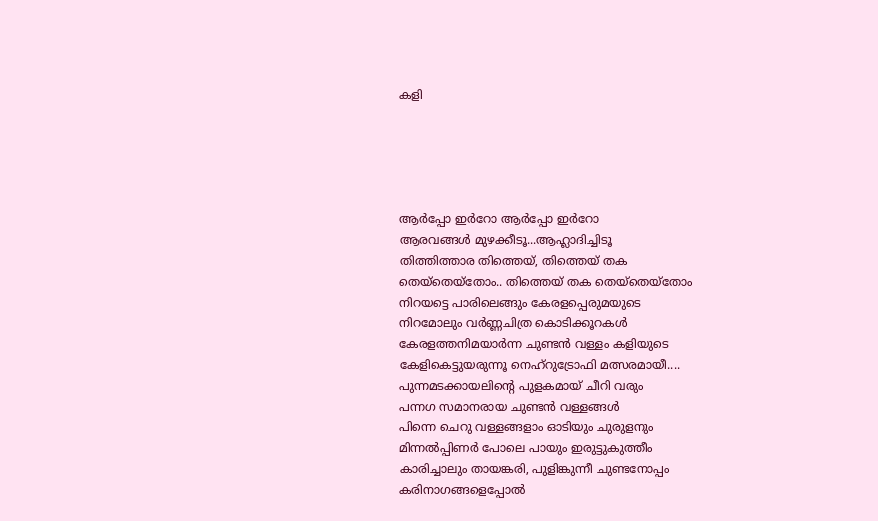കളി





ആർപ്പോ ഇർറോ ആർപ്പോ ഇർറോ
ആരവങ്ങൾ മുഴക്കീടൂ...ആഹ്ലാദിച്ചിടൂ
തിത്തിത്താര തിത്തെയ്, തിത്തെയ് തക
തെയ്തെയ്തോം.. തിത്തെയ് തക തെയ്തെയ്തോം
നിറയട്ടെ പാരിലെങ്ങും കേരളപ്പെരുമയുടെ
നിറമോലും വർണ്ണചിത്ര കൊടിക്കൂറകൾ
കേരളത്തനിമയാർന്ന ചുണ്ടൻ വള്ളം കളിയുടെ
കേളികെട്ടുയരുന്നൂ നെഹ്റുട്രോഫി മത്സരമായീ....
പുന്നമടക്കായലിന്റെ പുളകമായ് ചീറി വരും
പന്നഗ സമാനരായ ചുണ്ടൻ വള്ളങ്ങൾ
പിന്നെ ചെറു വള്ളങ്ങളാം ഓടിയും ചുരുളനും
മിന്നൽപ്പിണർ പോലെ പായും ഇരുട്ടുകുത്തീം
കാരിച്ചാലും തായങ്കരി, പുളിങ്കുന്നീ ചുണ്ടനോപ്പം
കരിനാഗങ്ങളെപ്പോൽ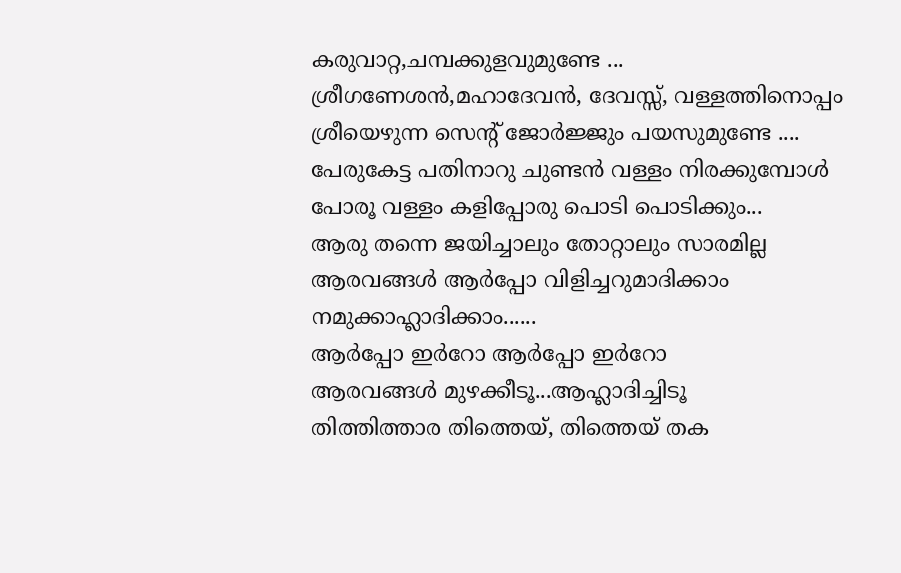കരുവാറ്റ,ചമ്പക്കുളവുമുണ്ടേ ...
ശ്രീഗണേശൻ,മഹാദേവൻ, ദേവസ്സ്, വള്ളത്തിനൊപ്പം
ശ്രീയെഴുന്ന സെന്റ്‌ ജോർജ്ജും പയസുമുണ്ടേ ....
പേരുകേട്ട പതിനാറു ചുണ്ടൻ വള്ളം നിരക്കുമ്പോൾ
പോരൂ വള്ളം കളിപ്പോരു പൊടി പൊടിക്കും...
ആരു തന്നെ ജയിച്ചാലും തോറ്റാലും സാരമില്ല
ആരവങ്ങൾ ആർപ്പോ വിളിച്ചറുമാദിക്കാം
നമുക്കാഹ്ലാദിക്കാം......
ആർപ്പോ ഇർറോ ആർപ്പോ ഇർറോ
ആരവങ്ങൾ മുഴക്കീടൂ...ആഹ്ലാദിച്ചിടൂ
തിത്തിത്താര തിത്തെയ്, തിത്തെയ് തക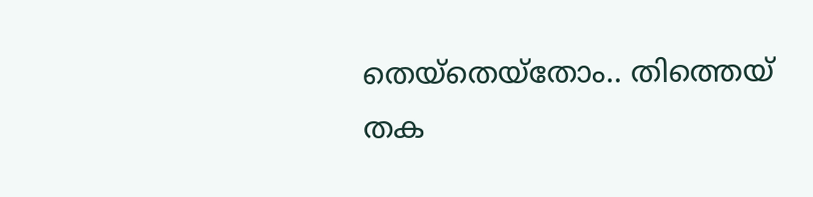തെയ്തെയ്തോം.. തിത്തെയ് തക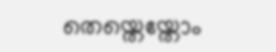തെയ്തെയ്തോം